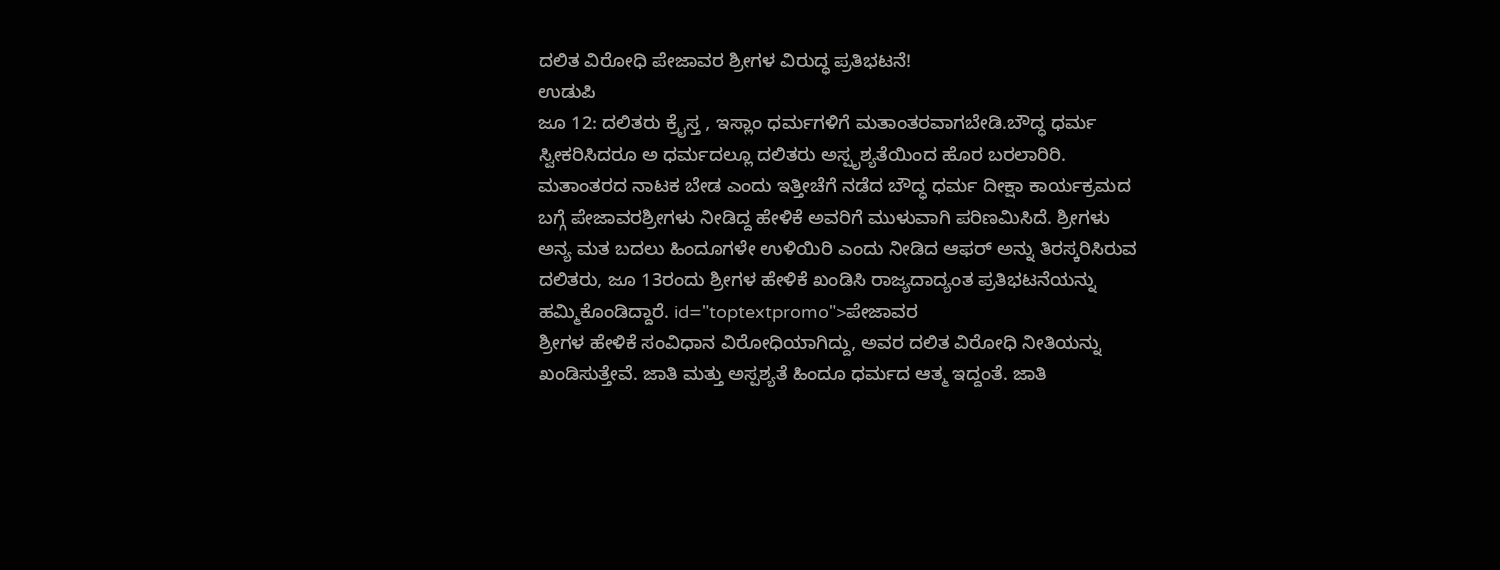ದಲಿತ ವಿರೋಧಿ ಪೇಜಾವರ ಶ್ರೀಗಳ ವಿರುದ್ಧ ಪ್ರತಿಭಟನೆ!
ಉಡುಪಿ
ಜೂ 12: ದಲಿತರು ಕ್ರೈಸ್ತ , ಇಸ್ಲಾಂ ಧರ್ಮಗಳಿಗೆ ಮತಾಂತರವಾಗಬೇಡಿ.ಬೌದ್ಧ ಧರ್ಮ ಸ್ವೀಕರಿಸಿದರೂ ಅ ಧರ್ಮದಲ್ಲೂ ದಲಿತರು ಅಸ್ಪೃಶ್ಯತೆಯಿಂದ ಹೊರ ಬರಲಾರಿರಿ. ಮತಾಂತರದ ನಾಟಕ ಬೇಡ ಎಂದು ಇತ್ತೀಚೆಗೆ ನಡೆದ ಬೌದ್ಧ ಧರ್ಮ ದೀಕ್ಷಾ ಕಾರ್ಯಕ್ರಮದ ಬಗ್ಗೆ ಪೇಜಾವರಶ್ರೀಗಳು ನೀಡಿದ್ದ ಹೇಳಿಕೆ ಅವರಿಗೆ ಮುಳುವಾಗಿ ಪರಿಣಮಿಸಿದೆ. ಶ್ರೀಗಳು ಅನ್ಯ ಮತ ಬದಲು ಹಿಂದೂಗಳೇ ಉಳಿಯಿರಿ ಎಂದು ನೀಡಿದ ಆಫರ್ ಅನ್ನು ತಿರಸ್ಕರಿಸಿರುವ ದಲಿತರು, ಜೂ 13ರಂದು ಶ್ರೀಗಳ ಹೇಳಿಕೆ ಖಂಡಿಸಿ ರಾಜ್ಯದಾದ್ಯಂತ ಪ್ರತಿಭಟನೆಯನ್ನು ಹಮ್ಮಿಕೊಂಡಿದ್ದಾರೆ. id="toptextpromo">ಪೇಜಾವರ
ಶ್ರೀಗಳ ಹೇಳಿಕೆ ಸಂವಿಧಾನ ವಿರೋಧಿಯಾಗಿದ್ದು, ಅವರ ದಲಿತ ವಿರೋಧಿ ನೀತಿಯನ್ನು ಖಂಡಿಸುತ್ತೇವೆ. ಜಾತಿ ಮತ್ತು ಅಸ್ಪಶ್ಯತೆ ಹಿಂದೂ ಧರ್ಮದ ಆತ್ಮ ಇದ್ದಂತೆ. ಜಾತಿ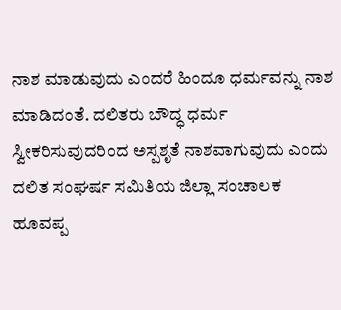ನಾಶ ಮಾಡುವುದು ಎಂದರೆ ಹಿಂದೂ ಧರ್ಮವನ್ನು ನಾಶ ಮಾಡಿದಂತೆ. ದಲಿತರು ಬೌದ್ಧ ಧರ್ಮ ಸ್ವೀಕರಿಸುವುದರಿಂದ ಅಸ್ಪಶೃತೆ ನಾಶವಾಗುವುದು ಎಂದು ದಲಿತ ಸಂಘರ್ಷ ಸಮಿತಿಯ ಜಿಲ್ಲಾ ಸಂಚಾಲಕ ಹೂವಪ್ಪ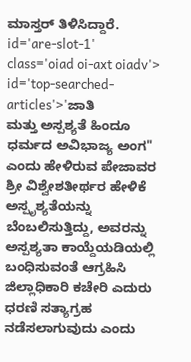ಮಾಸ್ತರ್ ತಿಳಿಸಿದ್ದಾರೆ. id='are-slot-1' class='oiad oi-axt oiadv'> id='top-searched-articles'>'ಜಾತಿ
ಮತ್ತು ಅಸ್ಪಶ್ಯತೆ ಹಿಂದೂ ಧರ್ಮದ ಅವಿಭಾಜ್ಯ ಅಂಗ" ಎಂದು ಹೇಳಿರುವ ಪೇಜಾವರ ಶ್ರೀ ವಿಶ್ವೇಶತೀರ್ಥರ ಹೇಳಿಕೆ ಅಸ್ಪೃಶ್ಯತೆಯನ್ನು ಬೆಂಬಲಿಸುತ್ತಿದ್ದು, ಅವರನ್ನು ಅಸ್ಪಶ್ಯತಾ ಕಾಯ್ದೆಯಡಿಯಲ್ಲಿ ಬಂಧಿಸುವಂತೆ ಆಗ್ರಹಿಸಿ ಜಿಲ್ಲಾಧಿಕಾರಿ ಕಚೇರಿ ಎದುರು ಧರಣಿ ಸತ್ಯಾಗ್ರಹ ನಡೆಸಲಾಗುವುದು ಎಂದು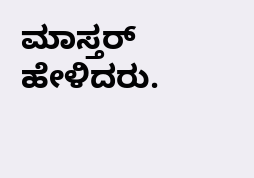ಮಾಸ್ತರ್ ಹೇಳಿದರು.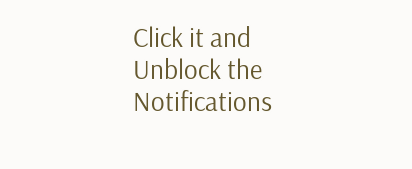Click it and Unblock the Notifications